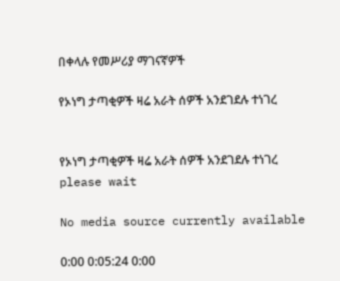በቀላሉ የመሥሪያ ማገናኛዎች

የኦነግ ታጣቂዎች ዛሬ አራት ሰዎች አንደገደሉ ተነገረ


የኦነግ ታጣቂዎች ዛሬ አራት ሰዎች አንደገደሉ ተነገረ
please wait

No media source currently available

0:00 0:05:24 0:00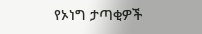የኦነግ ታጣቂዎች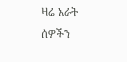ዛሬ አራት ሰዎችን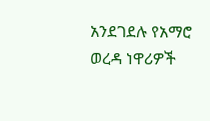አንደገደሉ የአማሮ ወረዳ ነዋሪዎች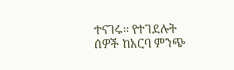ተናገሩ፡፡ የተገደሉት ሰዎች ከአርባ ምንጭ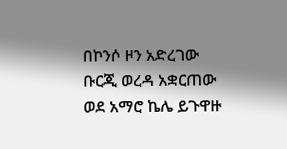በኮንሶ ዞን አድረገው ቡርጂ ወረዳ አቋርጠው ወደ አማሮ ኬሌ ይጉዋዙ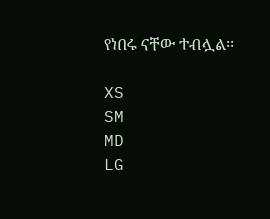የነበሩ ናቸው ተብሏል፡፡

XS
SM
MD
LG